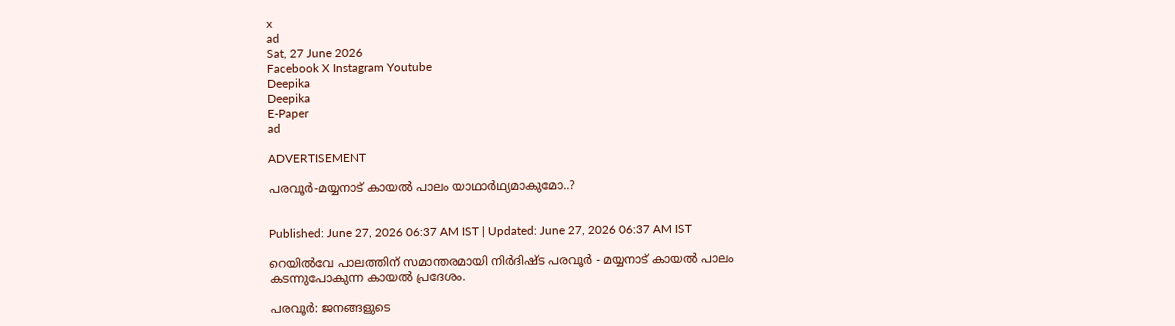x
ad
Sat, 27 June 2026
Facebook X Instagram Youtube
Deepika
Deepika
E-Paper
ad

ADVERTISEMENT

പരവൂര്‍-മയ്യനാട് കായല്‍ പാലം യാഥാർഥ്യമാകുമോ..?


Published: June 27, 2026 06:37 AM IST | Updated: June 27, 2026 06:37 AM IST

റെയില്‍വേ പാലത്തിന് സമാന്തരമായി നിര്‍ദിഷ്‌ട പരവൂര്‍ - മയ്യനാട് കായല്‍ പാലം കടന്നുപോകുന്ന കായല്‍ പ്രദേശം.

പരവൂര്‍: ജനങ്ങളുടെ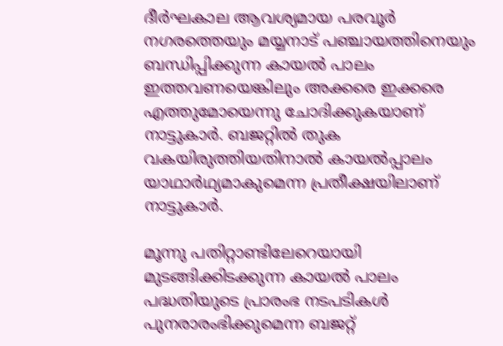ദീര്‍ഘകാല ആവശ്യമായ പരവൂര്‍ നഗരത്തെയും മയ്യനാട് പഞ്ചായത്തിനെയും ബന്ധിപ്പിക്കുന്ന കായല്‍ പാലം ഇത്തവണയെങ്കിലും അക്കരെ ഇക്കരെ എത്തുമോയെന്നു ചോദിക്കുകയാണ് നാട്ടുകാര്‍. ബജറ്റില്‍ തുക വകയിരുത്തിയതിനാല്‍ കായല്‍പ്പാലം യാഥാര്‍ഥ്യമാകുമെന്ന പ്രതീക്ഷയിലാണ് നാട്ടുകാര്‍.

മൂന്നു പതിറ്റാണ്ടിലേറെയായി മുടങ്ങിക്കിടക്കുന്ന കായല്‍ പാലം പദ്ധതിയുടെ പ്രാരംഭ നടപടികള്‍ പുനരാരംഭിക്കുമെന്ന ബജറ്റ്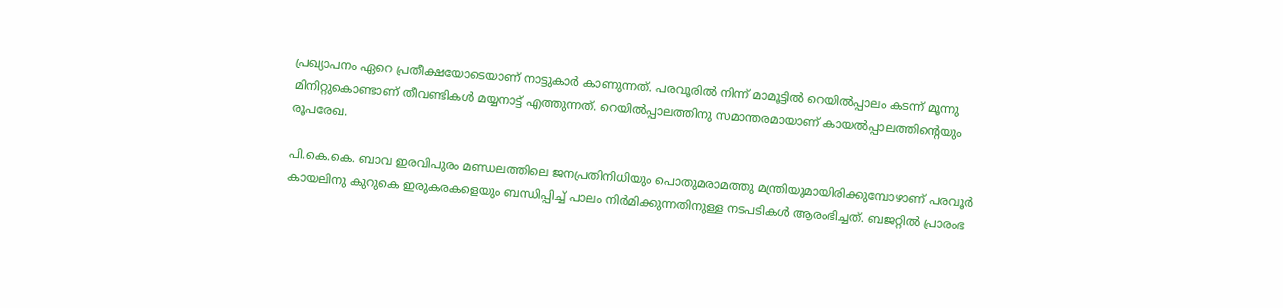പ്രഖ്യാപനം ഏറെ പ്രതീക്ഷയോടെയാണ് നാട്ടുകാര്‍ കാണുന്നത്. പരവൂരില്‍ നിന്ന് മാമൂട്ടില്‍ റെയില്‍പ്പാലം കടന്ന് മൂന്നു മിനിറ്റുകൊണ്ടാണ് തീവണ്ടികള്‍ മയ്യനാട്ട് എത്തുന്നത്. റെയില്‍പ്പാലത്തിനു സമാന്തരമായാണ് കായല്‍പ്പാലത്തിന്‍റെയും രൂപരേഖ.

പി.കെ.കെ. ബാവ ഇരവിപുരം മണ്ഡലത്തിലെ ജനപ്രതിനിധിയും പൊതുമരാമത്തു മന്ത്രിയുമായിരിക്കുമ്പോഴാണ് പരവൂര്‍ കായലിനു കുറുകെ ഇരുകരകളെയും ബന്ധിപ്പിച്ച് പാലം നിര്‍മിക്കുന്നതിനുള്ള നടപടികള്‍ ആരംഭിച്ചത്. ബജറ്റില്‍ പ്രാരംഭ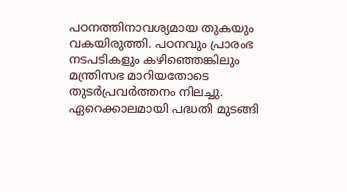പഠനത്തിനാവശ്യമായ തുകയും വകയിരുത്തി. പഠനവും പ്രാരംഭ നടപടികളും കഴിഞ്ഞെങ്കിലും മന്ത്രിസഭ മാറിയതോടെ തുടര്‍പ്രവര്‍ത്തനം നിലച്ചു. ഏറെക്കാലമായി പദ്ധതി മുടങ്ങി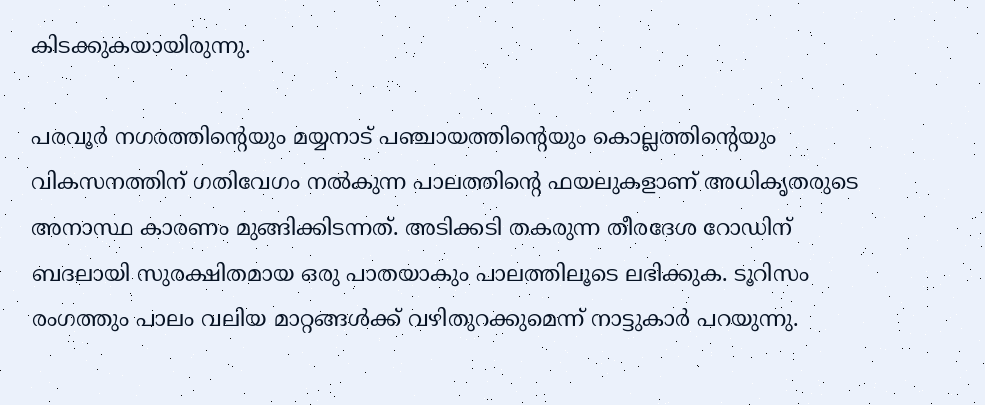കിടക്കുകയായിരുന്നു.

പരവൂര്‍ നഗരത്തിന്‍റെയും മയ്യനാട് പഞ്ചായത്തിന്‍റെയും കൊല്ലത്തിന്‍റെയും വികസനത്തിന് ഗതിവേഗം നല്‍കുന്ന പാലത്തിന്‍റെ ഫയലുകളാണ് അധികൃതരുടെ അനാസ്ഥ കാരണം മുങ്ങിക്കിടന്നത്. അടിക്കടി തകരുന്ന തീരദേശ റോഡിന് ബദലായി സുരക്ഷിതമായ ഒരു പാതയാകും പാലത്തിലൂടെ ലഭിക്കുക. ടൂറിസം രംഗത്തും പാലം വലിയ മാറ്റങ്ങള്‍ക്ക് വഴിതുറക്കുമെന്ന് നാട്ടുകാര്‍ പറയുന്നു.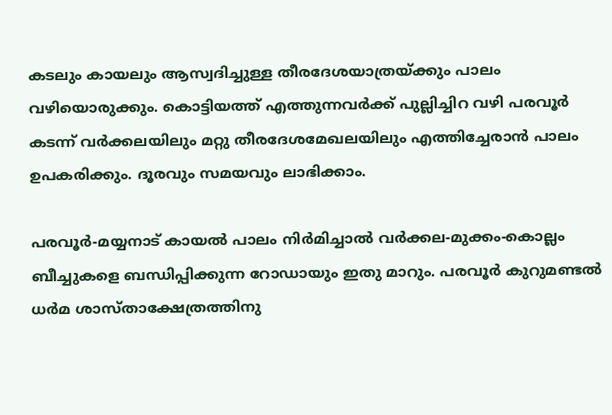കടലും കായലും ആസ്വദിച്ചുള്ള തീരദേശയാത്രയ്ക്കും പാലം വഴിയൊരുക്കും. കൊട്ടിയത്ത് എത്തുന്നവര്‍ക്ക് പുല്ലിച്ചിറ വഴി പരവൂര്‍ കടന്ന് വര്‍ക്കലയിലും മറ്റു തീരദേശമേഖലയിലും എത്തിച്ചേരാന്‍ പാലം ഉപകരിക്കും. ദൂരവും സമയവും ലാഭിക്കാം.

പരവൂര്‍-മയ്യനാട് കായല്‍ പാലം നിര്‍മിച്ചാല്‍ വര്‍ക്കല-മുക്കം-കൊല്ലം ബീച്ചുകളെ ബന്ധിപ്പിക്കുന്ന റോഡായും ഇതു മാറും. പരവൂര്‍ കുറുമണ്ടല്‍ ധര്‍മ ശാസ്താക്ഷേത്രത്തിനു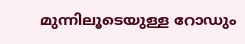മുന്നിലൂടെയുള്ള റോഡും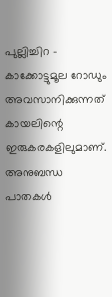പുല്ലിച്ചിറ - കാക്കോട്ടുമൂല റോഡും അവസാനിക്കുന്നത് കായലിന്റെ ഇരുകരകളിലുമാണ്. അനുബന്ധ പാതകള്‍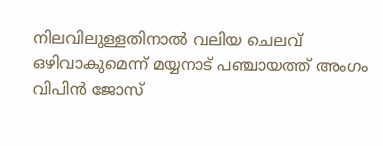നിലവിലുള്ളതിനാല്‍ വലിയ ചെലവ് ഒഴിവാകുമെന്ന് മയ്യനാട് പഞ്ചായത്ത് അംഗം വിപിന്‍ ജോസ്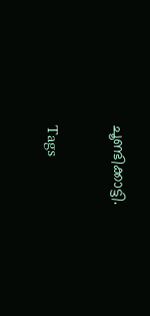ചൂണ്ടിക്കാട്ടി.

Tags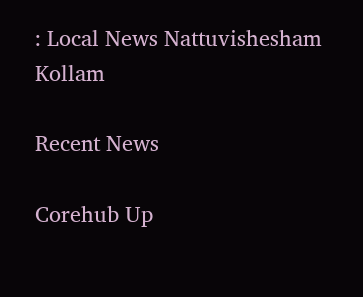: Local News Nattuvishesham Kollam

Recent News

Corehub Up